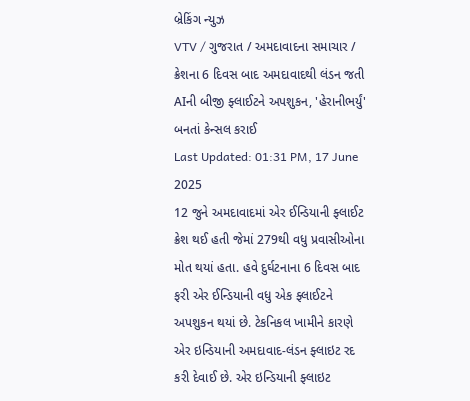બ્રેકિંગ ન્યુઝ
VTV / ગુજરાત / અમદાવાદના સમાચાર / ક્રેશના 6 દિવસ બાદ અમદાવાદથી લંડન જતી AIની બીજી ફ્લાઈટને અપશુકન, 'હેરાનીભર્યું' બનતાં કેન્સલ કરાઈ
Last Updated: 01:31 PM, 17 June 2025
12 જુને અમદાવાદમાં એર ઈન્ડિયાની ફ્લાઈટ ક્રેશ થઈ હતી જેમાં 279થી વધુ પ્રવાસીઓના મોત થયાં હતા. હવે દુર્ઘટનાના 6 દિવસ બાદ ફરી એર ઈન્ડિયાની વધુ એક ફ્લાઈટને અપશુકન થયાં છે. ટેકનિકલ ખામીને કારણે એર ઇન્ડિયાની અમદાવાદ-લંડન ફ્લાઇટ રદ કરી દેવાઈ છે. એર ઇન્ડિયાની ફ્લાઇટ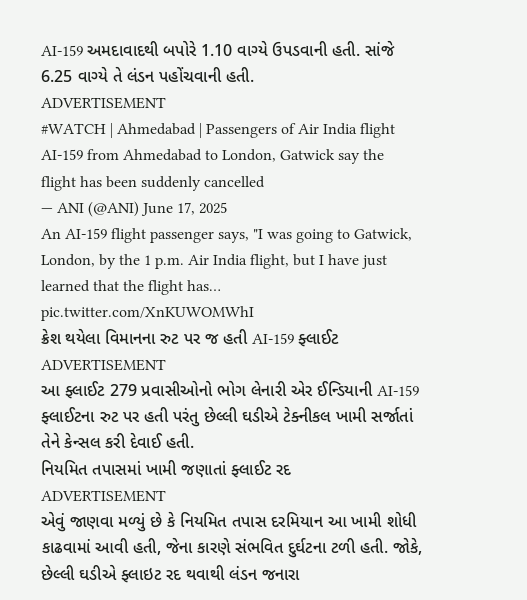AI-159 અમદાવાદથી બપોરે 1.10 વાગ્યે ઉપડવાની હતી. સાંજે 6.25 વાગ્યે તે લંડન પહોંચવાની હતી.
ADVERTISEMENT
#WATCH | Ahmedabad | Passengers of Air India flight AI-159 from Ahmedabad to London, Gatwick say the flight has been suddenly cancelled
— ANI (@ANI) June 17, 2025
An AI-159 flight passenger says, "I was going to Gatwick, London, by the 1 p.m. Air India flight, but I have just learned that the flight has… pic.twitter.com/XnKUWOMWhI
ક્રેશ થયેલા વિમાનના રુટ પર જ હતી AI-159 ફ્લાઈટ
ADVERTISEMENT
આ ફ્લાઈટ 279 પ્રવાસીઓનો ભોગ લેનારી એર ઈન્ડિયાની AI-159 ફ્લાઈટના રુટ પર હતી પરંતુ છેલ્લી ઘડીએ ટેક્નીકલ ખામી સર્જાતાં તેને કેન્સલ કરી દેવાઈ હતી.
નિયમિત તપાસમાં ખામી જણાતાં ફ્લાઈટ રદ
ADVERTISEMENT
એવું જાણવા મળ્યું છે કે નિયમિત તપાસ દરમિયાન આ ખામી શોધી કાઢવામાં આવી હતી, જેના કારણે સંભવિત દુર્ઘટના ટળી હતી. જોકે, છેલ્લી ઘડીએ ફ્લાઇટ રદ થવાથી લંડન જનારા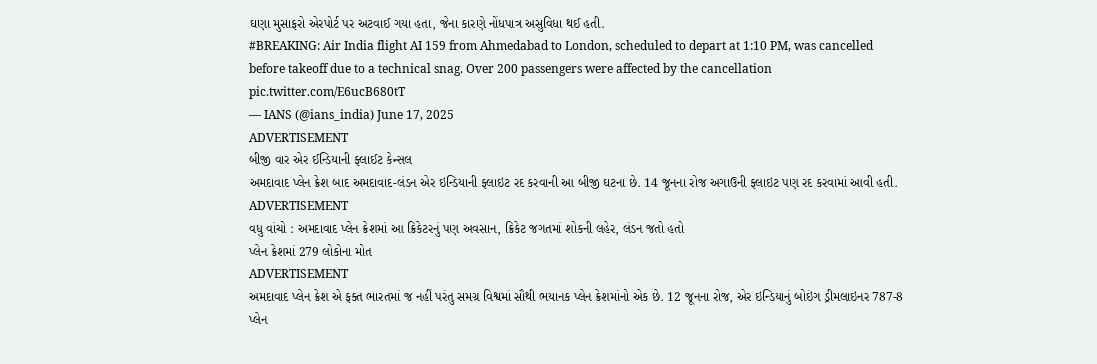ઘણા મુસાફરો એરપોર્ટ પર અટવાઈ ગયા હતા, જેના કારણે નોંધપાત્ર અસુવિધા થઈ હતી.
#BREAKING: Air India flight AI 159 from Ahmedabad to London, scheduled to depart at 1:10 PM, was cancelled before takeoff due to a technical snag. Over 200 passengers were affected by the cancellation pic.twitter.com/E6ucB680tT
— IANS (@ians_india) June 17, 2025
ADVERTISEMENT
બીજી વાર એર ઈન્ડિયાની ફ્લાઈટ કેન્સલ
અમદાવાદ પ્લેન ક્રેશ બાદ અમદાવાદ-લંડન એર ઇન્ડિયાની ફ્લાઇટ રદ કરવાની આ બીજી ઘટના છે. 14 જૂનના રોજ અગાઉની ફ્લાઇટ પણ રદ કરવામાં આવી હતી.
ADVERTISEMENT
વધુ વાંચો : અમદાવાદ પ્લેન ક્રેશમાં આ ક્રિકેટરનું પણ અવસાન, ક્રિકેટ જગતમાં શોકની લહેર, લંડન જતો હતો
પ્લેન ક્રેશમાં 279 લોકોના મોત
ADVERTISEMENT
અમદાવાદ પ્લેન ક્રેશ એ ફક્ત ભારતમાં જ નહીં પરંતુ સમગ્ર વિશ્વમાં સૌથી ભયાનક પ્લેન ક્રેશમાંનો એક છે. 12 જૂનના રોજ, એર ઇન્ડિયાનું બોઇંગ ડ્રીમલાઇનર 787-8 પ્લેન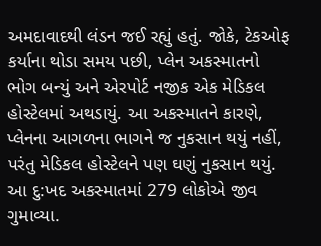અમદાવાદથી લંડન જઈ રહ્યું હતું. જોકે, ટેકઓફ કર્યાના થોડા સમય પછી, પ્લેન અકસ્માતનો ભોગ બન્યું અને એરપોર્ટ નજીક એક મેડિકલ હોસ્ટેલમાં અથડાયું. આ અકસ્માતને કારણે, પ્લેનના આગળના ભાગને જ નુકસાન થયું નહીં, પરંતુ મેડિકલ હોસ્ટેલને પણ ઘણું નુકસાન થયું. આ દુ:ખદ અકસ્માતમાં 279 લોકોએ જીવ ગુમાવ્યા.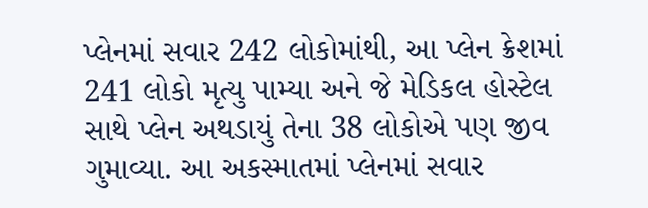પ્લેનમાં સવાર 242 લોકોમાંથી, આ પ્લેન ક્રેશમાં 241 લોકો મૃત્યુ પામ્યા અને જે મેડિકલ હોસ્ટેલ સાથે પ્લેન અથડાયું તેના 38 લોકોએ પણ જીવ ગુમાવ્યા. આ અકસ્માતમાં પ્લેનમાં સવાર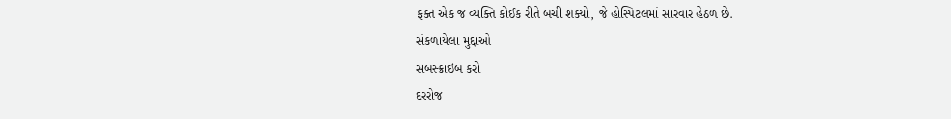ફક્ત એક જ વ્યક્તિ કોઈક રીતે બચી શક્યો, જે હોસ્પિટલમાં સારવાર હેઠળ છે.
સંકળાયેલા મુદ્દાઓ
સબસ્ક્રાઇબ કરો
દરરોજ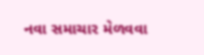નવા સમાચાર મેળવવા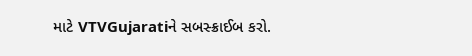માટે VTVGujaratiને સબસ્ક્રાઈબ કરો.